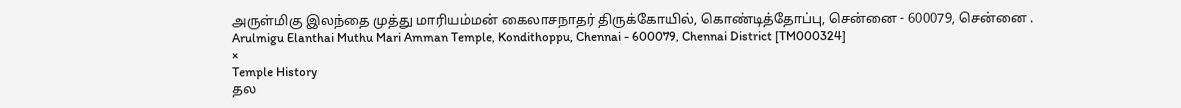அருள்மிகு இலந்தை முத்து மாரியம்மன் கைலாசநாதர் திருக்கோயில், கொண்டித்தோப்பு, சென்னை - 600079, சென்னை .
Arulmigu Elanthai Muthu Mari Amman Temple, Kondithoppu, Chennai - 600079, Chennai District [TM000324]
×
Temple History
தல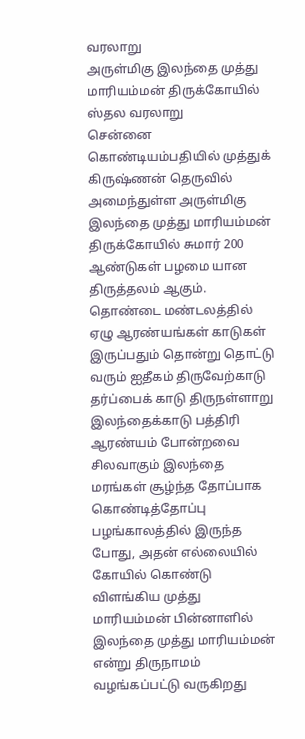வரலாறு
அருள்மிகு இலந்தை முத்து மாரியம்மன் திருக்கோயில்
ஸ்தல வரலாறு
சென்னை கொண்டியம்பதியில் முத்துக் கிருஷ்ணன் தெருவில் அமைந்துள்ள அருள்மிகு இலந்தை முத்து மாரியம்மன் திருக்கோயில் சுமார் 200 ஆண்டுகள் பழமை யான திருத்தலம் ஆகும். தொண்டை மண்டலத்தில் ஏழு ஆரண்யங்கள் காடுகள் இருப்பதும் தொன்று தொட்டு வரும் ஐதீகம் திருவேற்காடு தர்ப்பைக் காடு திருநள்ளாறு இலந்தைக்காடு பத்திரி ஆரண்யம் போன்றவை சிலவாகும் இலந்தை மரங்கள் சூழ்ந்த தோப்பாக கொண்டித்தோப்பு பழங்காலத்தில் இருந்த போது, அதன் எல்லையில் கோயில் கொண்டு விளங்கிய முத்து மாரியம்மன் பின்னாளில் இலந்தை முத்து மாரியம்மன் என்று திருநாமம் வழங்கப்பட்டு வருகிறது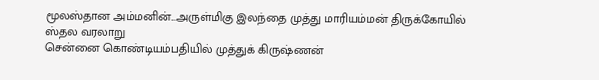மூலஸ்தான அம்மனின்...அருள்மிகு இலந்தை முத்து மாரியம்மன் திருக்கோயில்
ஸ்தல வரலாறு
சென்னை கொண்டியம்பதியில் முத்துக் கிருஷ்ணன்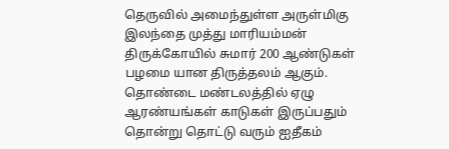தெருவில் அமைந்துள்ள அருள்மிகு இலந்தை முத்து மாரியம்மன் திருக்கோயில் சுமார் 200 ஆண்டுகள் பழமை யான திருத்தலம் ஆகும். தொண்டை மண்டலத்தில் ஏழு ஆரண்யங்கள் காடுகள் இருப்பதும் தொன்று தொட்டு வரும் ஐதீகம்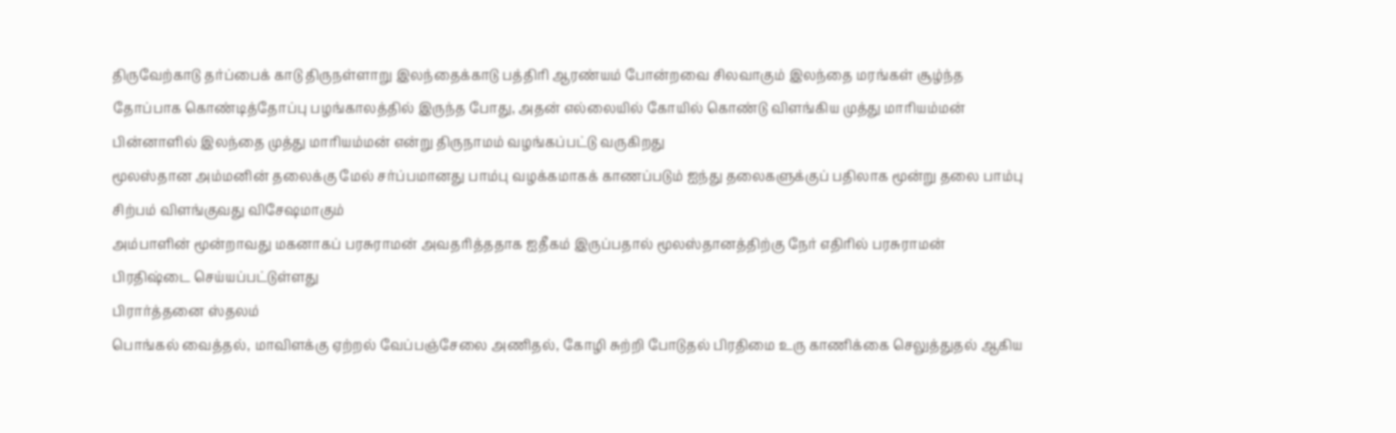திருவேற்காடு தர்ப்பைக் காடு திருநள்ளாறு இலந்தைக்காடு பத்திரி ஆரண்யம் போன்றவை சிலவாகும் இலந்தை மரங்கள் சூழ்ந்த தோப்பாக கொண்டித்தோப்பு பழங்காலத்தில் இருந்த போது, அதன் எல்லையில் கோயில் கொண்டு விளங்கிய முத்து மாரியம்மன் பின்னாளில் இலந்தை முத்து மாரியம்மன் என்று திருநாமம் வழங்கப்பட்டு வருகிறது
மூலஸ்தான அம்மனின் தலைக்கு மேல் சர்ப்பமானது பாம்பு வழக்கமாகக் காணப்படும் ஐந்து தலைகளுக்குப் பதிலாக மூன்று தலை பாம்பு சிற்பம் விளங்குவது விசேஷமாகும்
அம்பாளின் மூன்றாவது மகனாகப் பரசுராமன் அவதரித்ததாக ஐதீகம் இருப்பதால் மூலஸ்தானத்திற்கு நேர் எதிரில் பரசுராமன் பிரதிஷ்டை செய்யப்பட்டுள்ளது
பிரார்த்தனை ஸ்தலம்
பொங்கல் வைத்தல், மாவிளக்கு ஏற்றல் வேப்பஞ்சேலை அணிதல், கோழி சுற்றி போடுதல் பிரதிமை உரு காணிக்கை செலுத்துதல் ஆகிய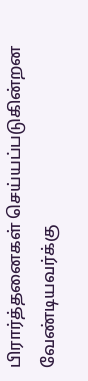பிரார்த்தனைகள் செய்யப்படுகின்றன வேண்டியவர்க்கு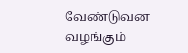வேண்டுவன வழங்கும்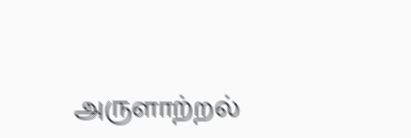அருளாற்றல்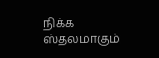நிக்க ஸ்தலமாகும்